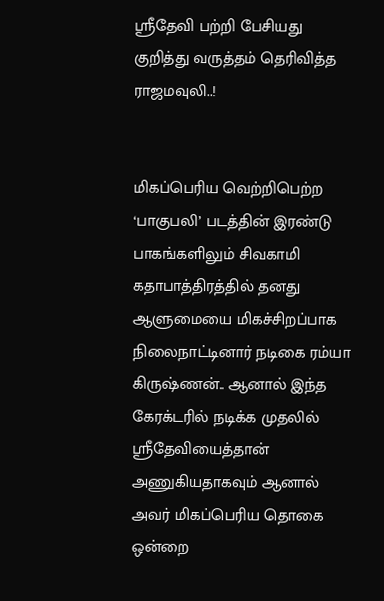ஸ்ரீதேவி பற்றி பேசியது குறித்து வருத்தம் தெரிவித்த ராஜமவுலி..!


மிகப்பெரிய வெற்றிபெற்ற ‘பாகுபலி’ படத்தின் இரண்டு பாகங்களிலும் சிவகாமி கதாபாத்திரத்தில் தனது ஆளுமையை மிகச்சிறப்பாக நிலைநாட்டினார் நடிகை ரம்யா கிருஷ்ணன்.. ஆனால் இந்த கேரக்டரில் நடிக்க முதலில் ஸ்ரீதேவியைத்தான் அணுகியதாகவும் ஆனால் அவர் மிகப்பெரிய தொகை ஒன்றை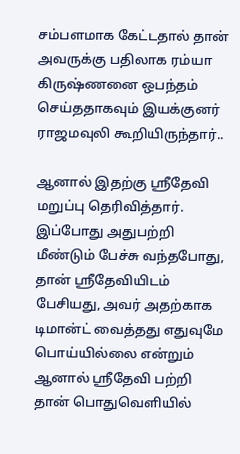சம்பளமாக கேட்டதால் தான் அவருக்கு பதிலாக ரம்யா கிருஷ்ணனை ஒபந்தம் செய்ததாகவும் இயக்குனர் ராஜமவுலி கூறியிருந்தார்..

ஆனால் இதற்கு ஸ்ரீதேவி மறுப்பு தெரிவித்தார். இப்போது அதுபற்றி மீண்டும் பேச்சு வந்தபோது, தான் ஸ்ரீதேவியிடம் பேசியது, அவர் அதற்காக டிமான்ட் வைத்தது எதுவுமே பொய்யில்லை என்றும் ஆனால் ஸ்ரீதேவி பற்றி தான் பொதுவெளியில்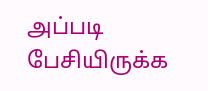அப்படி பேசியிருக்க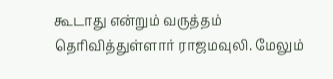கூடாது என்றும் வருத்தம் தெரிவித்துள்ளார் ராஜமவுலி. மேலும்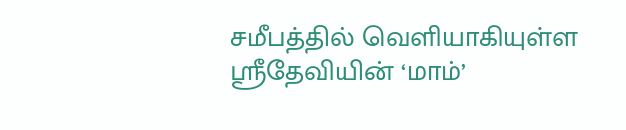சமீபத்தில் வெளியாகியுள்ள ஸ்ரீதேவியின் ‘மாம்’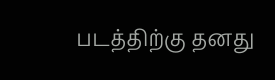படத்திற்கு தனது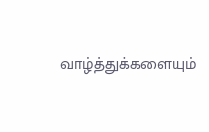வாழ்த்துக்களையும்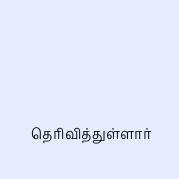தெரிவித்துள்ளார்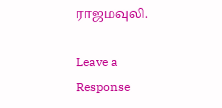ராஜமவுலி.

Leave a Response